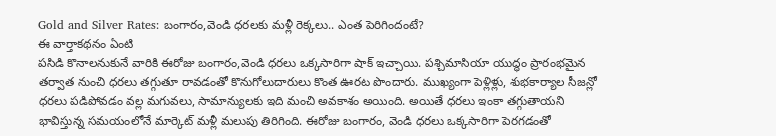Gold and Silver Rates: బంగారం,వెండి ధరలకు మళ్లీ రెక్కలు.. ఎంత పెరిగిందంటే?
ఈ వార్తాకథనం ఏంటి
పసిడి కొనాలనుకునే వారికి ఈరోజు బంగారం,వెండి ధరలు ఒక్కసారిగా షాక్ ఇచ్చాయి. పశ్చిమాసియా యుద్ధం ప్రారంభమైన తర్వాత నుంచి ధరలు తగ్గుతూ రావడంతో కొనుగోలుదారులు కొంత ఊరట పొందారు. ముఖ్యంగా పెళ్లిళ్లు, శుభకార్యాల సీజన్లో ధరలు పడిపోవడం వల్ల మగువలు, సామాన్యులకు ఇది మంచి అవకాశం అయింది. అయితే ధరలు ఇంకా తగ్గుతాయని భావిస్తున్న సమయంలోనే మార్కెట్ మళ్లీ మలుపు తిరిగింది. ఈరోజు బంగారం, వెండి ధరలు ఒక్కసారిగా పెరగడంతో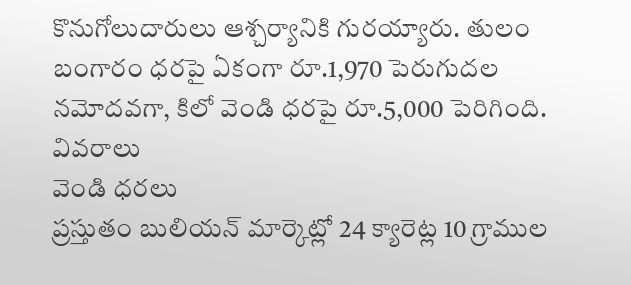కొనుగోలుదారులు ఆశ్చర్యానికి గురయ్యారు. తులం బంగారం ధరపై ఏకంగా రూ.1,970 పెరుగుదల నమోదవగా, కిలో వెండి ధరపై రూ.5,000 పెరిగింది.
వివరాలు
వెండి ధరలు
ప్రస్తుతం బులియన్ మార్కెట్లో 24 క్యారెట్ల 10 గ్రాముల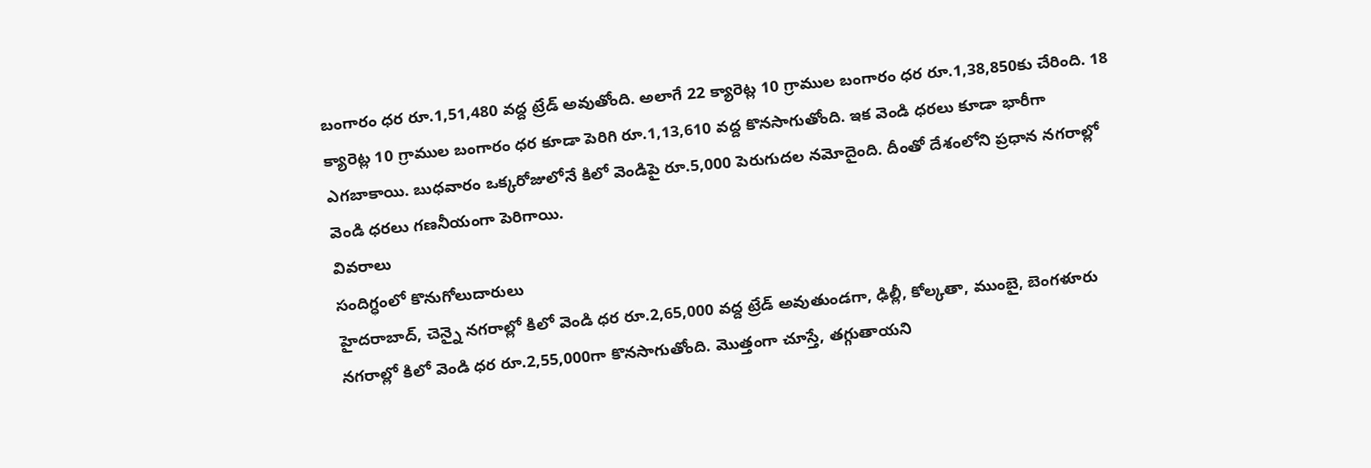బంగారం ధర రూ.1,51,480 వద్ద ట్రేడ్ అవుతోంది. అలాగే 22 క్యారెట్ల 10 గ్రాముల బంగారం ధర రూ.1,38,850కు చేరింది. 18 క్యారెట్ల 10 గ్రాముల బంగారం ధర కూడా పెరిగి రూ.1,13,610 వద్ద కొనసాగుతోంది. ఇక వెండి ధరలు కూడా భారీగా ఎగబాకాయి. బుధవారం ఒక్కరోజులోనే కిలో వెండిపై రూ.5,000 పెరుగుదల నమోదైంది. దీంతో దేశంలోని ప్రధాన నగరాల్లో వెండి ధరలు గణనీయంగా పెరిగాయి.
వివరాలు
సందిగ్ధంలో కొనుగోలుదారులు
హైదరాబాద్, చెన్నై నగరాల్లో కిలో వెండి ధర రూ.2,65,000 వద్ద ట్రేడ్ అవుతుండగా, ఢిల్లీ, కోల్కతా, ముంబై, బెంగళూరు నగరాల్లో కిలో వెండి ధర రూ.2,55,000గా కొనసాగుతోంది. మొత్తంగా చూస్తే, తగ్గుతాయని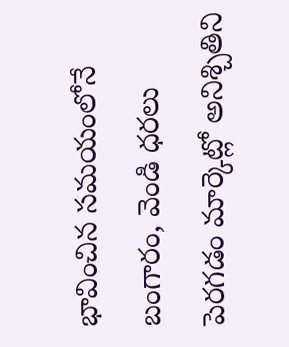భావించిన సమయంలోనే బంగారం, వెండి ధరలు పెరగడం మార్కెట్లో అనిశ్చితిని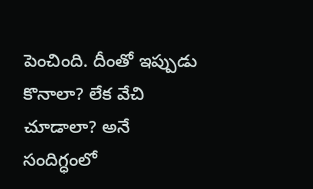పెంచింది. దీంతో ఇప్పుడు కొనాలా? లేక వేచి చూడాలా? అనే సందిగ్ధంలో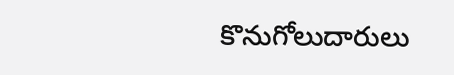కొనుగోలుదారులు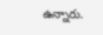ఉన్నారు.